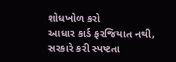શોધખોળ કરો
આધાર કાર્ડ ફરજિયાત નથી, સરકારે કરી સ્પષ્ટતા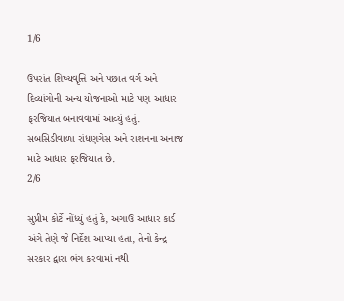1/6

ઉપરાંત શિષ્યવૃત્તિ અને પછાત વર્ગ અને દિવ્યાંગોની અન્ય યોજનાઓ માટે પણ આધાર ફરજિયાત બનાવવામાં આવ્યું હતું. સબસિડીવાળા રાંધણગેસ અને રાશનના અનાજ માટે આધાર ફરજિયાત છે.
2/6

સુપ્રીમ કોર્ટે નોંધ્યું હતું કે, અગાઉ આધાર કાર્ડ અંગે તેણે જે નિર્દેશ આપ્યા હતા, તેનો કેન્દ્ર સરકાર દ્વારા ભંગ કરવામાં નથી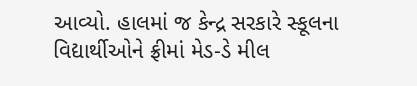આવ્યો. હાલમાં જ કેન્દ્ર સરકારે સ્કૂલના વિદ્યાર્થીઓને ફ્રીમાં મેડ-ડે મીલ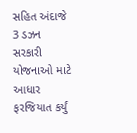સહિત અંદાજે 3 ડઝન સરકારી યોજનાઓ માટે આધાર ફરજિયાત કર્યું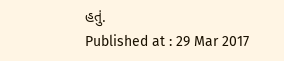હતું.
Published at : 29 Mar 2017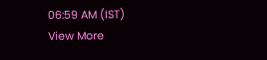06:59 AM (IST)
View More